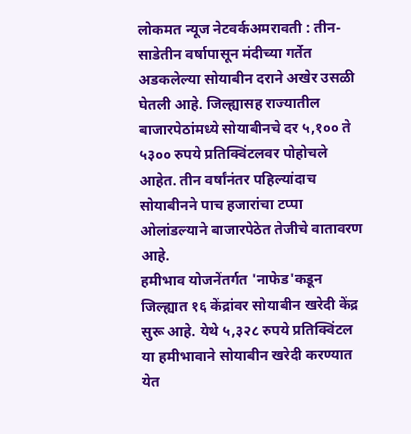लोकमत न्यूज नेटवर्कअमरावती : तीन-साडेतीन वर्षापासून मंदीच्या गर्तेत अडकलेल्या सोयाबीन दराने अखेर उसळी घेतली आहे. जिल्ह्यासह राज्यातील बाजारपेठांमध्ये सोयाबीनचे दर ५,१०० ते ५३०० रुपये प्रतिक्विंटलवर पोहोचले आहेत. तीन वर्षांनंतर पहिल्यांदाच सोयाबीनने पाच हजारांचा टप्पा ओलांडल्याने बाजारपेठेत तेजीचे वातावरण आहे.
हमीभाव योजनेंतर्गत 'नाफेड'कडून जिल्ह्यात १६ केंद्रांवर सोयाबीन खरेदी केंद्र सुरू आहे. येथे ५,३२८ रुपये प्रतिक्विंटल या हमीभावाने सोयाबीन खरेदी करण्यात येत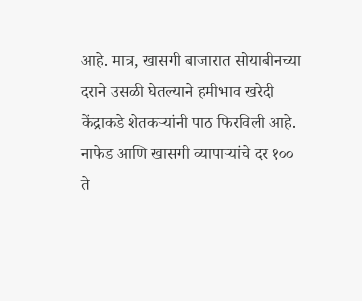आहे. मात्र, खासगी बाजारात सोयाबीनच्या दराने उसळी घेतल्याने हमीभाव खरेदी केंद्राकडे शेतकऱ्यांनी पाठ फिरविली आहे. नाफेड आणि खासगी व्यापाऱ्यांचे दर १०० ते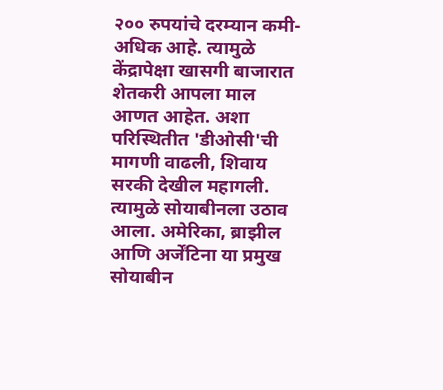२०० रुपयांचे दरम्यान कमी-अधिक आहे. त्यामुळे केंद्रापेक्षा खासगी बाजारात शेतकरी आपला माल आणत आहेत. अशा परिस्थितीत 'डीओसी'ची मागणी वाढली, शिवाय सरकी देखील महागली. त्यामुळे सोयाबीनला उठाव आला. अमेरिका, ब्राझील आणि अर्जेंटिना या प्रमुख सोयाबीन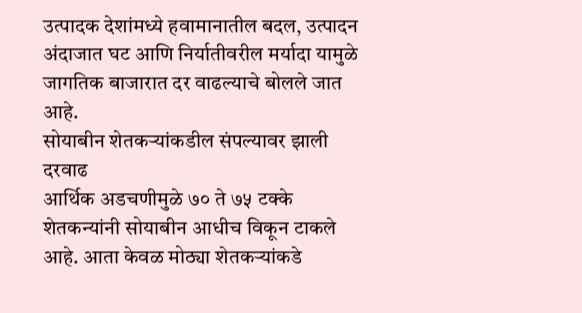उत्पादक देशांमध्ये हवामानातील बदल, उत्पादन अंदाजात घट आणि निर्यातीवरील मर्यादा यामुळे जागतिक बाजारात दर वाढल्याचे बोलले जात आहे.
सोयाबीन शेतकऱ्यांकडील संपल्यावर झाली दरवाढ
आर्थिक अडचणीमुळे ७० ते ७५ टक्के शेतकन्यांनी सोयाबीन आधीच विकून टाकले आहे. आता केवळ मोठ्या शेतकऱ्यांकडे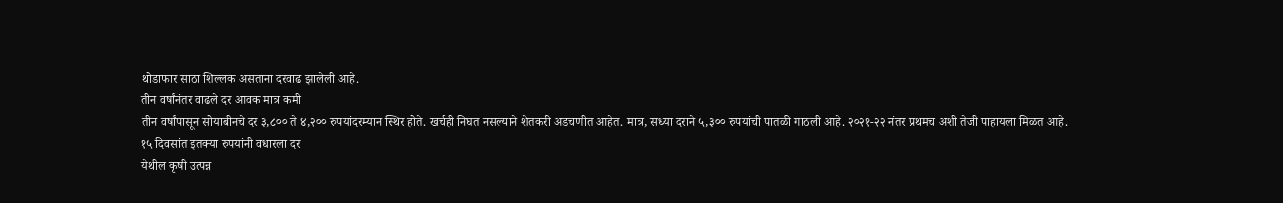थोडाफार साठा शिल्लक असताना दरवाढ झालेली आहे.
तीन वर्षांनंतर वाढले दर आवक मात्र कमी
तीन वर्षांपासून सोयाबीनचे दर ३,८०० ते ४,२०० रुपयांदरम्यान स्थिर होते. खर्चही निघत नसल्याने शेतकरी अडचणीत आहेत. मात्र, सध्या दराने ५,३०० रुपयांची पातळी गाठली आहे. २०२१-२२ नंतर प्रथमच अशी तेजी पाहायला मिळत आहे.
१५ दिवसांत इतक्या रुपयांनी वधारला दर
येथील कृषी उत्पन्न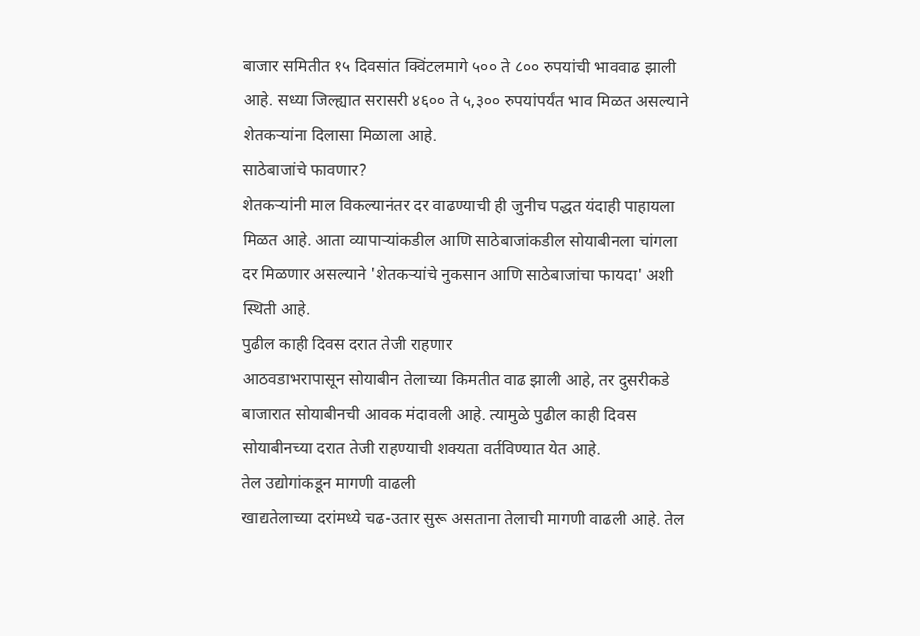बाजार समितीत १५ दिवसांत क्विंटलमागे ५०० ते ८०० रुपयांची भाववाढ झाली आहे. सध्या जिल्ह्यात सरासरी ४६०० ते ५,३०० रुपयांपर्यंत भाव मिळत असल्याने शेतकऱ्यांना दिलासा मिळाला आहे.
साठेबाजांचे फावणार?
शेतकऱ्यांनी माल विकल्यानंतर दर वाढण्याची ही जुनीच पद्धत यंदाही पाहायला मिळत आहे. आता व्यापाऱ्यांकडील आणि साठेबाजांकडील सोयाबीनला चांगला दर मिळणार असल्याने 'शेतकऱ्यांचे नुकसान आणि साठेबाजांचा फायदा' अशी स्थिती आहे.
पुढील काही दिवस दरात तेजी राहणार
आठवडाभरापासून सोयाबीन तेलाच्या किमतीत वाढ झाली आहे, तर दुसरीकडे बाजारात सोयाबीनची आवक मंदावली आहे. त्यामुळे पुढील काही दिवस सोयाबीनच्या दरात तेजी राहण्याची शक्यता वर्तविण्यात येत आहे.
तेल उद्योगांकडून मागणी वाढली
खाद्यतेलाच्या दरांमध्ये चढ-उतार सुरू असताना तेलाची मागणी वाढली आहे. तेल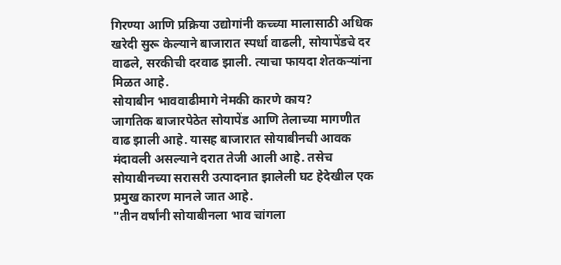गिरण्या आणि प्रक्रिया उद्योगांनी कच्च्या मालासाठी अधिक खरेदी सुरू केल्याने बाजारात स्पर्धा वाढली, सोयापेंडचे दर वाढले, सरकीची दरवाढ झाली. त्याचा फायदा शेतकऱ्यांना मिळत आहे.
सोयाबीन भाववाढीमागे नेमकी कारणे काय?
जागतिक बाजारपेठेत सोयापेंड आणि तेलाच्या मागणीत वाढ झाली आहे. यासह बाजारात सोयाबीनची आवक मंदावली असल्याने दरात तेजी आली आहे. तसेच सोयाबीनच्या सरासरी उत्पादनात झालेली घट हेदेखील एक प्रमुख कारण मानले जात आहे.
"तीन वर्षांनी सोयाबीनला भाव चांगला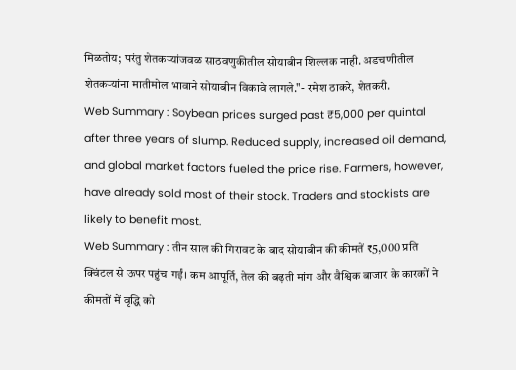मिळतोय; परंतु शेतकऱ्यांजवळ साठवणुकीतील सोयाबीन शिल्लक नाही. अडचणीतील शेतकऱ्यांना मातीमोल भावाने सोयाबीन विकावे लागले."- रमेश ठाकरे, शेतकरी.
Web Summary : Soybean prices surged past ₹5,000 per quintal after three years of slump. Reduced supply, increased oil demand, and global market factors fueled the price rise. Farmers, however, have already sold most of their stock. Traders and stockists are likely to benefit most.
Web Summary : तीन साल की गिरावट के बाद सोयाबीन की कीमतें ₹5,000 प्रति क्विंटल से ऊपर पहुंच गईं। कम आपूर्ति, तेल की बढ़ती मांग और वैश्विक बाजार के कारकों ने कीमतों में वृद्धि को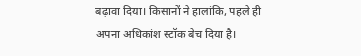बढ़ावा दिया। किसानों ने हालांकि, पहले ही अपना अधिकांश स्टॉक बेच दिया है।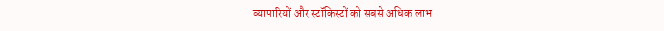व्यापारियों और स्टॉकिस्टों को सबसे अधिक लाभ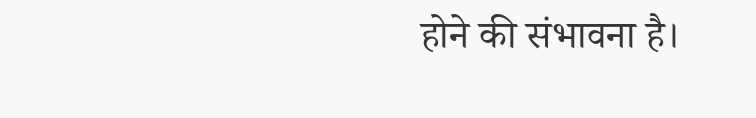होने की संभावना है।